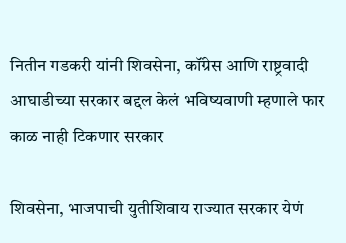नितीन गडकरी यांनी शिवसेना, कॉंग्रेस आणि राष्ट्रवादी आघाडीच्या सरकार बद्दल केलं भविष्यवाणी म्हणाले फार काळ नाही टिकणार सरकार

शिवसेना, भाजपाची युतीशिवाय राज्यात सरकार येणं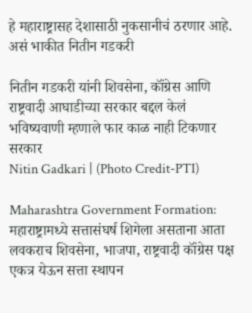हे महाराष्ट्रासह देशासाठी नुकसानीचं ठरणार आहे. असं भाकीत नितीन गडकरी

नितीन गडकरी यांनी शिवसेना, कॉंग्रेस आणि राष्ट्रवादी आघाडीच्या सरकार बद्दल केलं भविष्यवाणी म्हणाले फार काळ नाही टिकणार सरकार
Nitin Gadkari | (Photo Credit-PTI)

Maharashtra Government Formation:  महाराष्ट्रामध्ये सत्तासंघर्ष शिगेला असताना आता लवकराच शिवसेना, भाजपा, राष्ट्रवादी कॉंग्रेस पक्ष एकत्र येऊन सत्ता स्थापन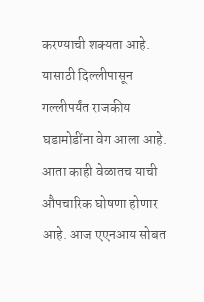करण्याची शक्यता आहे. यासाठी दिल्लीपासून गल्लीपर्यंत राजकीय घडामोडींना वेग आला आहे. आता काही वेळातच याची औपचारिक घोषणा होणार आहे. आज एएनआय सोबत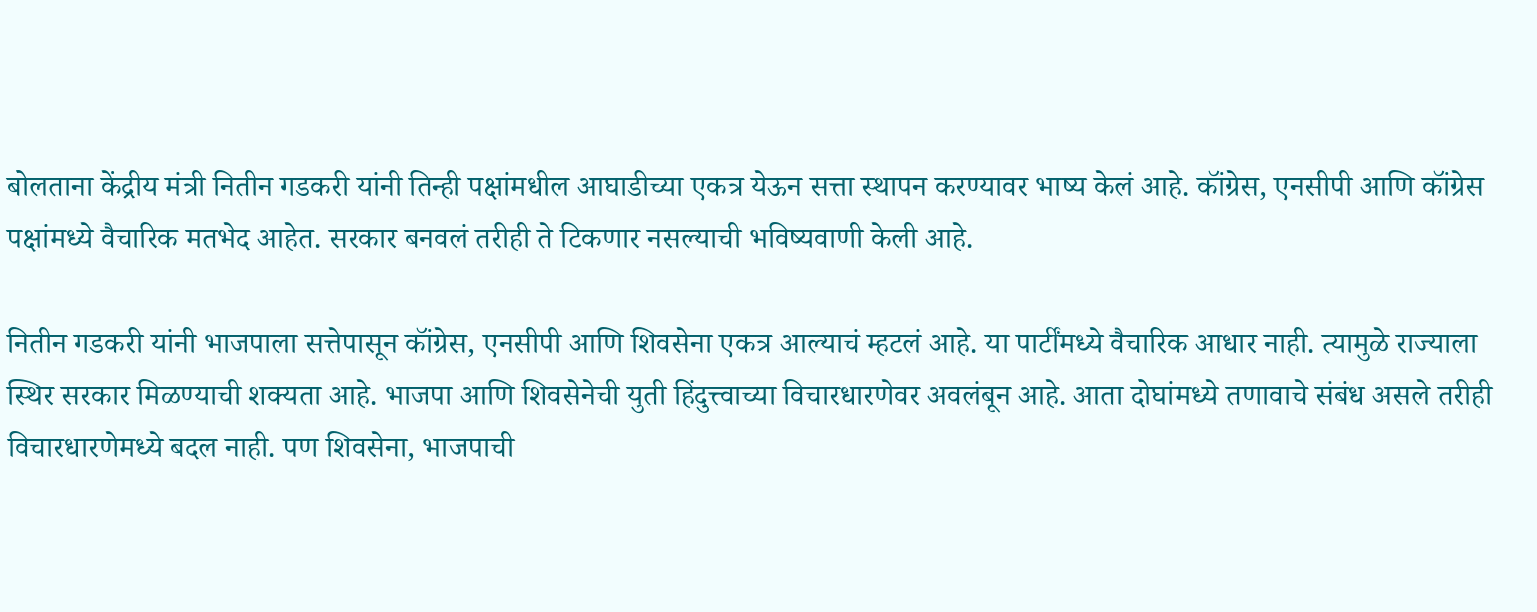बोलताना केंद्रीय मंत्री नितीन गडकरी यांनी तिन्ही पक्षांमधील आघाडीच्या एकत्र येऊन सत्ता स्थापन करण्यावर भाष्य केलं आहे. कॉंग्रेस, एनसीपी आणि कॉंग्रेस पक्षांमध्ये वैचारिक मतभेद आहेत. सरकार बनवलं तरीही ते टिकणार नसल्याची भविष्यवाणी केली आहे.

नितीन गडकरी यांनी भाजपाला सत्तेपासून कॉंग्रेस, एनसीपी आणि शिवसेना एकत्र आल्याचं म्हटलं आहे. या पार्टींमध्ये वैचारिक आधार नाही. त्यामुळे राज्याला स्थिर सरकार मिळण्याची शक्यता आहे. भाजपा आणि शिवसेनेची युती हिंदुत्त्वाच्या विचारधारणेवर अवलंबून आहे. आता दोघांमध्ये तणावाचे संबंध असले तरीही विचारधारणेमध्ये बदल नाही. पण शिवसेना, भाजपाची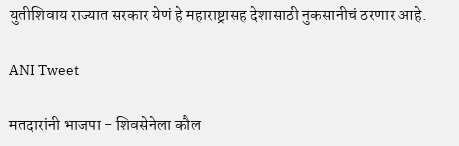युतीशिवाय राज्यात सरकार येणं हे महाराष्ट्रासह देशासाठी नुकसानीचं ठरणार आहे.

ANI Tweet

मतदारांनी भाजपा - शिवसेनेला कौल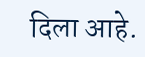दिला आहे.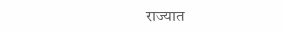राज्यात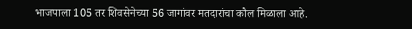भाजपाला 105 तर शिवसेनेच्या 56 जागांवर मतदारांचा कौल मिळाला आहे.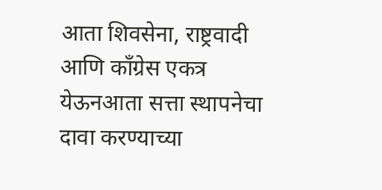आता शिवसेना, राष्ट्रवादी आणि कॉंग्रेस एकत्र येऊनआता सत्ता स्थापनेचा दावा करण्याच्या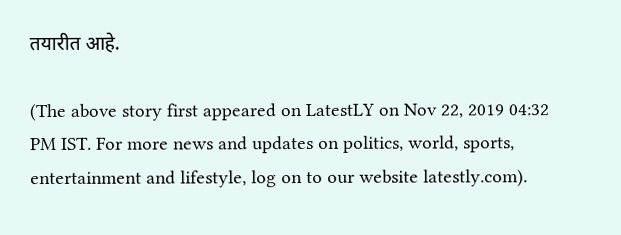तयारीत आहे.

(The above story first appeared on LatestLY on Nov 22, 2019 04:32 PM IST. For more news and updates on politics, world, sports, entertainment and lifestyle, log on to our website latestly.com).